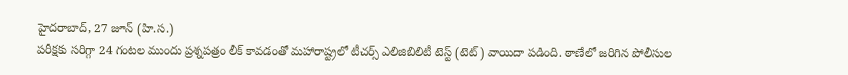హైదరాబాద్, 27 జూన్ (హి.స.)
పరీక్షకు సరిగ్గా 24 గంటల ముందు ప్రశ్నపత్రం లీక్ కావడంతో మహారాష్ట్రలో టీచర్స్ ఎలిజిబిలిటీ టెస్ట్ (టెట్) వాయిదా పడింది. ఠాణేలో జరిగిన పోలీసుల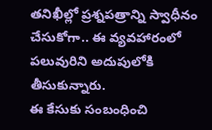తనిఖీల్లో ప్రశ్నపత్రాన్ని స్వాధీనం చేసుకోగా.. ఈ వ్యవహారంలో పలువురిని అదుపులోకి తీసుకున్నారు.
ఈ కేసుకు సంబంధించి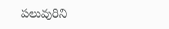పలువురిని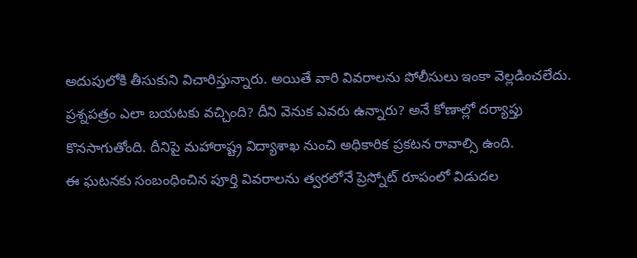అదుపులోకి తీసుకుని విచారిస్తున్నారు. అయితే వారి వివరాలను పోలీసులు ఇంకా వెల్లడించలేదు. ప్రశ్నపత్రం ఎలా బయటకు వచ్చింది? దీని వెనుక ఎవరు ఉన్నారు? అనే కోణాల్లో దర్యాప్తు కొనసాగుతోంది. దీనిపై మహారాష్ట్ర విద్యాశాఖ నుంచి అధికారిక ప్రకటన రావాల్సి ఉంది.
ఈ ఘటనకు సంబంధించిన పూర్తి వివరాలను త్వరలోనే ప్రెస్నోట్ రూపంలో విడుదల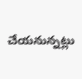చేయనున్నట్లు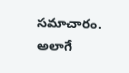సమాచారం. అలాగే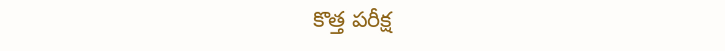కొత్త పరీక్ష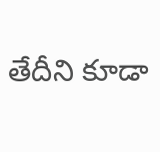తేదీని కూడా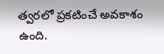త్వరలో ప్రకటించే అవకాశం ఉంది.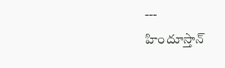---
హిందూస్తాన్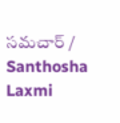సమచార్ / Santhosha Laxmi